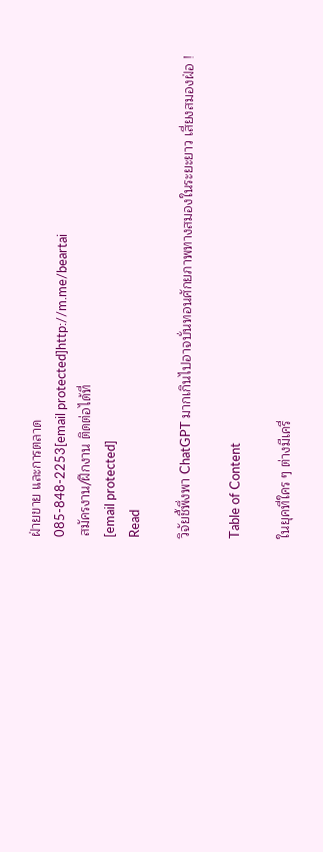ฝ่ายขาย และการตลาด
085-848-2253[email protected]http://m.me/beartai
สมัครงาน/ฝึกงาน ติดต่อได้ที่
[email protected]
Read

วิจัยชี้พึ่งพา ChatGPT มากเกินไปอาจบั่นทอนศักยภาพทางสมองในระยะยาว เสี่ยงสมองฝ่อ !

Table of Content

ในยุคที่ใคร ๆ ต่างมีเครื่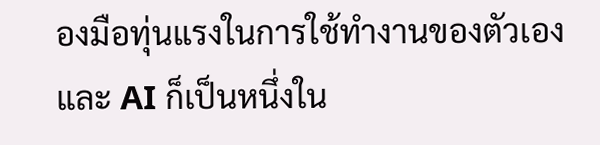องมือทุ่นแรงในการใช้ทำงานของตัวเองและ AI ก็เป็นหนึ่งใน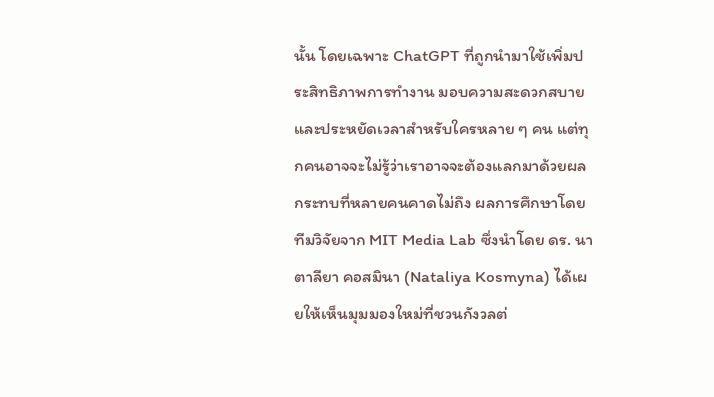นั้น โดยเฉพาะ ChatGPT ที่ถูกนำมาใช้เพิ่มประสิทธิภาพการทำงาน มอบความสะดวกสบาย และประหยัดเวลาสำหรับใครหลาย ๆ คน แต่ทุกคนอาจจะไม่รู้ว่าเราอาจจะต้องแลกมาด้วยผลกระทบที่หลายคนคาดไม่ถึง ผลการศึกษาโดยทีมวิจัยจาก MIT Media Lab ซึ่งนำโดย ดร. นาตาลียา คอสมินา (Nataliya Kosmyna) ได้เผยให้เห็นมุมมองใหม่ที่ชวนกังวลต่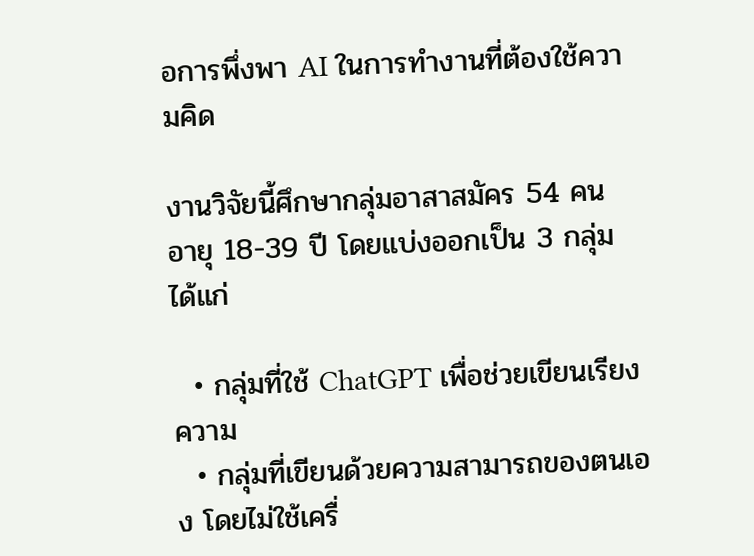อการพึ่งพา AI ในการทำงานที่ต้องใช้ความคิด

งานวิจัยนี้ศึกษากลุ่มอาสาสมัคร 54 คน อายุ 18-39 ปี โดยแบ่งออกเป็น 3 กลุ่ม ได้แก่

  • กลุ่มที่ใช้ ChatGPT เพื่อช่วยเขียนเรียงความ
  • กลุ่มที่เขียนด้วยความสามารถของตนเอง โดยไม่ใช้เครื่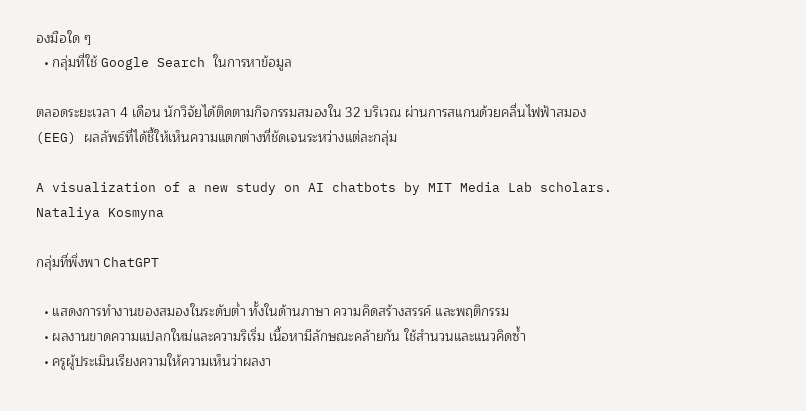องมือใด ๆ
  • กลุ่มที่ใช้ Google Search ในการหาข้อมูล

ตลอดระยะเวลา 4 เดือน นักวิจัยได้ติดตามกิจกรรมสมองใน 32 บริเวณ ผ่านการสแกนด้วยคลื่นไฟฟ้าสมอง (EEG) ผลลัพธ์ที่ได้ชี้ให้เห็นความแตกต่างที่ชัดเจนระหว่างแต่ละกลุ่ม

A visualization of a new study on AI chatbots by MIT Media Lab scholars. Nataliya Kosmyna

กลุ่มที่พึ่งพา ChatGPT

  • แสดงการทำงานของสมองในระดับต่ำ ทั้งในด้านภาษา ความคิดสร้างสรรค์ และพฤติกรรม
  • ผลงานขาดความแปลกใหม่และความริเริ่ม เนื้อหามีลักษณะคล้ายกัน ใช้สำนวนและแนวคิดซ้ำ
  • ครูผู้ประเมินเรียงความให้ความเห็นว่าผลงา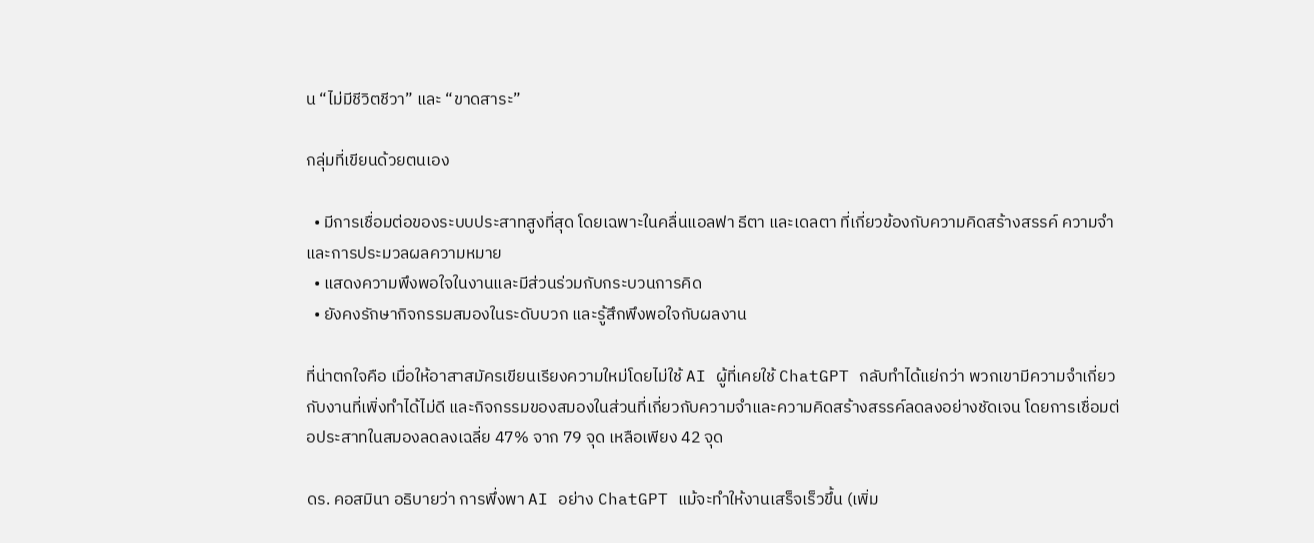น “ไม่มีชีวิตชีวา” และ “ขาดสาระ”

กลุ่มที่เขียนด้วยตนเอง

  • มีการเชื่อมต่อของระบบประสาทสูงที่สุด โดยเฉพาะในคลื่นแอลฟา ธีตา และเดลตา ที่เกี่ยวข้องกับความคิดสร้างสรรค์ ความจำ และการประมวลผลความหมาย
  • แสดงความพึงพอใจในงานและมีส่วนร่วมกับกระบวนการคิด
  • ยังคงรักษากิจกรรมสมองในระดับบวก และรู้สึกพึงพอใจกับผลงาน

ที่น่าตกใจคือ เมื่อให้อาสาสมัครเขียนเรียงความใหม่โดยไม่ใช้ AI ผู้ที่เคยใช้ ChatGPT กลับทำได้แย่กว่า พวกเขามีความจำเกี่ยวกับงานที่เพิ่งทำได้ไม่ดี และกิจกรรมของสมองในส่วนที่เกี่ยวกับความจำและความคิดสร้างสรรค์ลดลงอย่างชัดเจน โดยการเชื่อมต่อประสาทในสมองลดลงเฉลี่ย 47% จาก 79 จุด เหลือเพียง 42 จุด

ดร. คอสมินา อธิบายว่า การพึ่งพา AI อย่าง ChatGPT แม้จะทำให้งานเสร็จเร็วขึ้น (เพิ่ม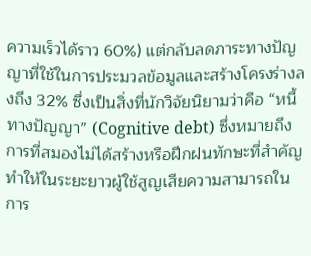ความเร็วได้ราว 60%) แต่กลับลดภาระทางปัญญาที่ใช้ในการประมวลข้อมูลและสร้างโครงร่างลงถึง 32% ซึ่งเป็นสิ่งที่นักวิจัยนิยามว่าคือ “หนี้ทางปัญญา” (Cognitive debt) ซึ่งหมายถึงการที่สมองไม่ได้สร้างหรือฝึกฝนทักษะที่สำคัญ ทำให้ในระยะยาวผู้ใช้สูญเสียความสามารถในการ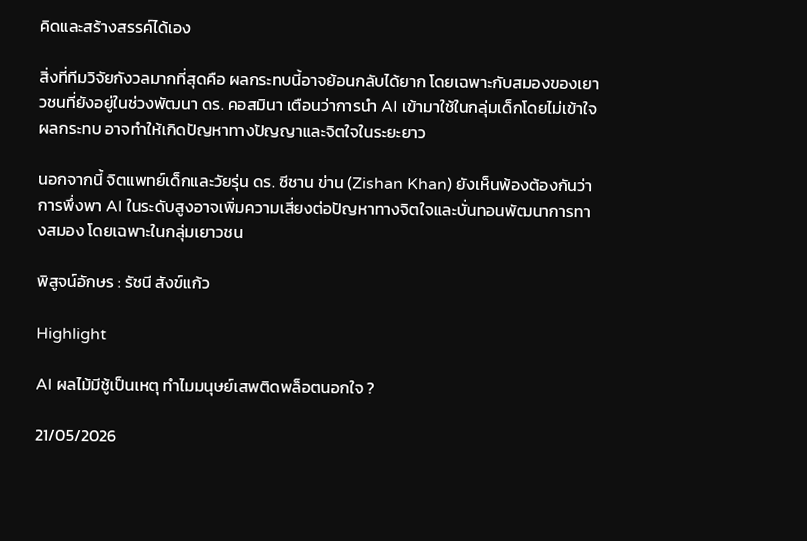คิดและสร้างสรรค์ได้เอง

สิ่งที่ทีมวิจัยกังวลมากที่สุดคือ ผลกระทบนี้อาจย้อนกลับได้ยาก โดยเฉพาะกับสมองของเยาวชนที่ยังอยู่ในช่วงพัฒนา ดร. คอสมินา เตือนว่าการนำ AI เข้ามาใช้ในกลุ่มเด็กโดยไม่เข้าใจผลกระทบ อาจทำให้เกิดปัญหาทางปัญญาและจิตใจในระยะยาว

นอกจากนี้ จิตแพทย์เด็กและวัยรุ่น ดร. ซีชาน ข่าน (Zishan Khan) ยังเห็นพ้องต้องกันว่าการพึ่งพา AI ในระดับสูงอาจเพิ่มความเสี่ยงต่อปัญหาทางจิตใจและบั่นทอนพัฒนาการทางสมอง โดยเฉพาะในกลุ่มเยาวชน

พิสูจน์อักษร : รัชนี สังข์แก้ว

Highlight

AI ผลไม้มีชู้เป็นเหตุ ทำไมมนุษย์เสพติดพล็อตนอกใจ ?

21/05/2026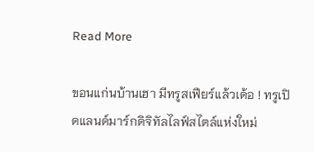Read More

ขอนแก่นบ้านเฮา มีทรูสเฟียร์แล้วเด้อ ! ทรูเปิดแลนด์มาร์กดิจิทัลไลฟ์สไตล์แห่งใหม่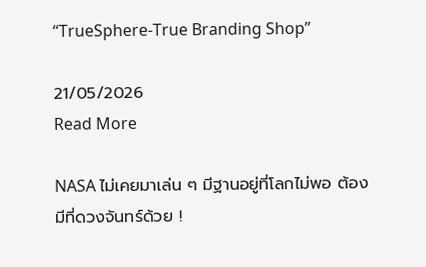“TrueSphere-True Branding Shop”

21/05/2026
Read More

NASA ไม่เคยมาเล่น ๆ มีฐานอยู่ที่โลกไม่พอ ต้องมีที่ดวงจันทร์ด้วย !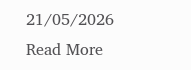21/05/2026
Read More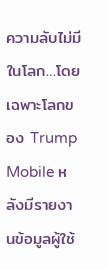ความลับไม่มีในโลก…โดยเฉพาะโลกของ Trump Mobile หลังมีรายงานข้อมูลผู้ใช้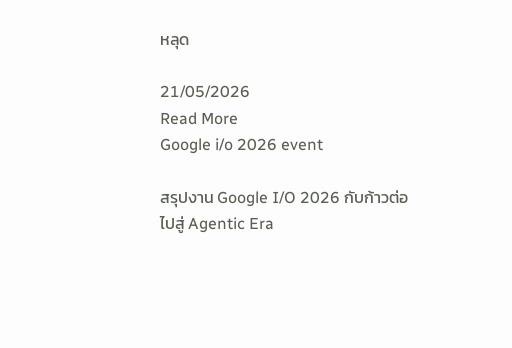หลุด

21/05/2026
Read More
Google i/o 2026 event

สรุปงาน Google I/O 2026 กับก้าวต่อไปสู่ Agentic Era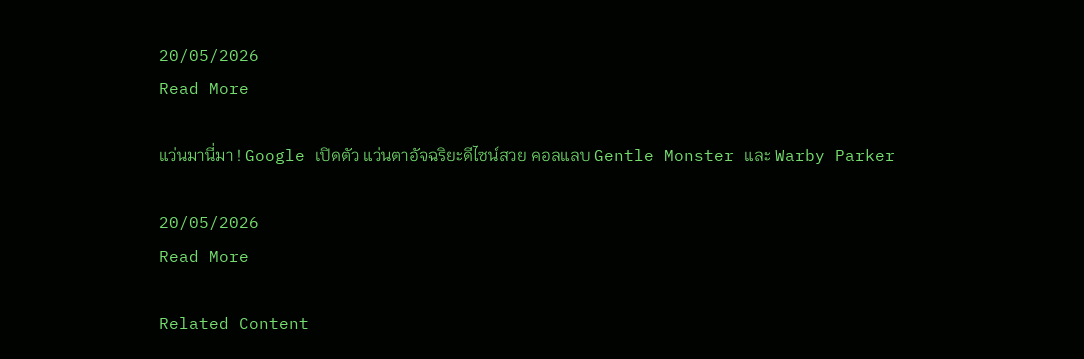20/05/2026
Read More

แว่นมานี่มา ! Google เปิดตัว แว่นตาอัจฉริยะดีไซน์สวย คอลแลบ Gentle Monster และ Warby Parker

20/05/2026
Read More

Related Content